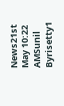News21st May 10:22 AMSunil Byrisetty1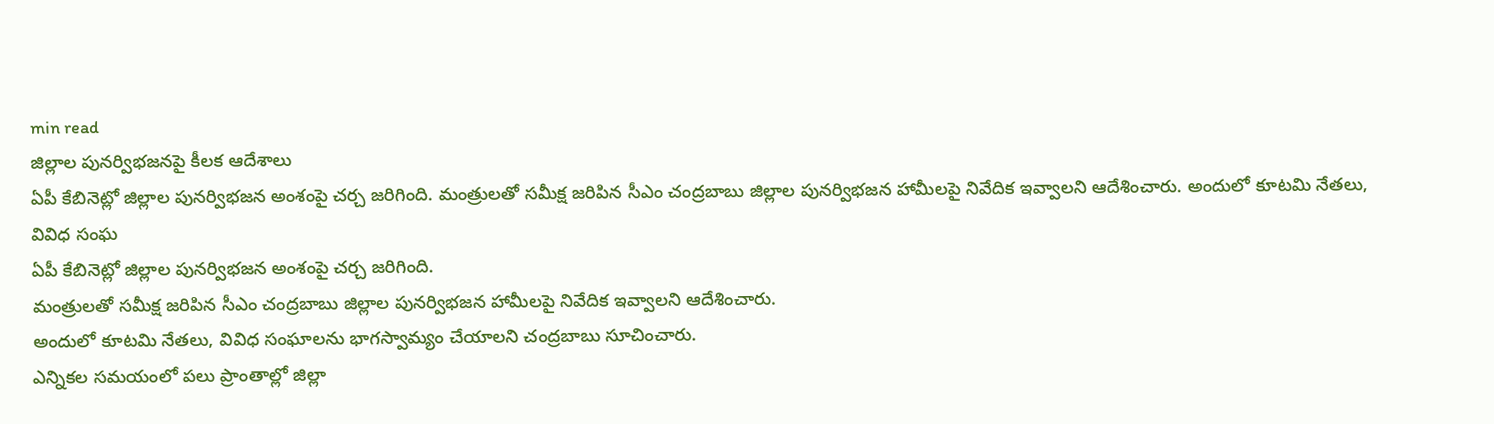min read
జిల్లాల పునర్విభజనపై కీలక ఆదేశాలు
ఏపీ కేబినెట్లో జిల్లాల పునర్విభజన అంశంపై చర్చ జరిగింది. మంత్రులతో సమీక్ష జరిపిన సీఎం చంద్రబాబు జిల్లాల పునర్విభజన హామీలపై నివేదిక ఇవ్వాలని ఆదేశించారు. అందులో కూటమి నేతలు, వివిధ సంఘ
ఏపీ కేబినెట్లో జిల్లాల పునర్విభజన అంశంపై చర్చ జరిగింది.
మంత్రులతో సమీక్ష జరిపిన సీఎం చంద్రబాబు జిల్లాల పునర్విభజన హామీలపై నివేదిక ఇవ్వాలని ఆదేశించారు.
అందులో కూటమి నేతలు, వివిధ సంఘాలను భాగస్వామ్యం చేయాలని చంద్రబాబు సూచించారు.
ఎన్నికల సమయంలో పలు ప్రాంతాల్లో జిల్లా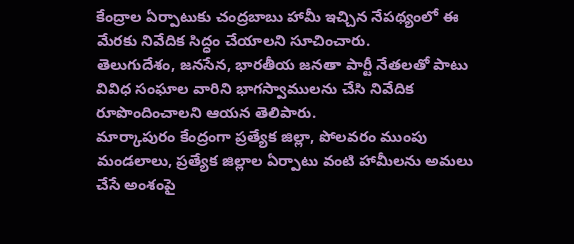కేంద్రాల ఏర్పాటుకు చంద్రబాబు హామీ ఇచ్చిన నేపథ్యంలో ఈ మేరకు నివేదిక సిద్ధం చేయాలని సూచించారు.
తెలుగుదేశం, జనసేన, భారతీయ జనతా పార్టీ నేతలతో పాటు వివిధ సంఘాల వారిని భాగస్వాములను చేసి నివేదిక రూపొందించాలని ఆయన తెలిపారు.
మార్కాపురం కేంద్రంగా ప్రత్యేక జిల్లా, పోలవరం ముంపు మండలాలు, ప్రత్యేక జిల్లాల ఏర్పాటు వంటి హామీలను అమలు చేసే అంశంపై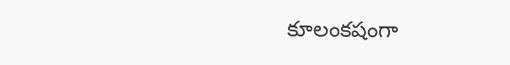కూలంకషంగా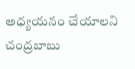అధ్యయనం చేయాలని చంద్రబాబు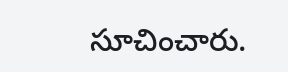సూచించారు.